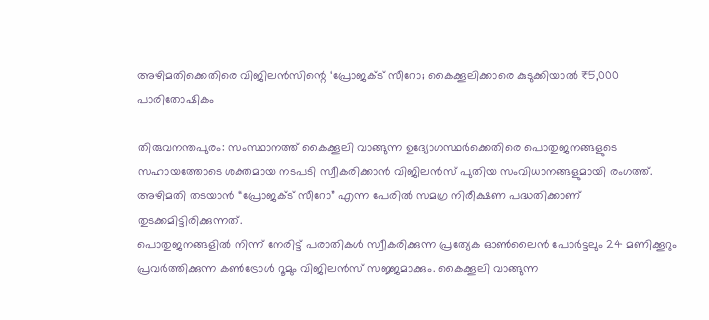അഴിമതിക്കെതിരെ വിജിലൻസിന്റെ ‘പ്രോജക്ട് സീറോ; കൈക്കൂലിക്കാരെ കുടുക്കിയാൽ ₹5,000 പാരിതോഷികം

തിരുവനന്തപുരം: സംസ്ഥാനത്ത് കൈക്കൂലി വാങ്ങുന്ന ഉദ്യോഗസ്ഥർക്കെതിരെ പൊതുജനങ്ങളുടെ സഹായത്തോടെ ശക്തമായ നടപടി സ്വീകരിക്കാൻ വിജിലൻസ് പുതിയ സംവിധാനങ്ങളുമായി രംഗത്ത്. അഴിമതി തടയാൻ “പ്രോജക്ട് സീറോ” എന്ന പേരിൽ സമഗ്ര നിരീക്ഷണ പദ്ധതിക്കാണ് തുടക്കമിട്ടിരിക്കുന്നത്.
പൊതുജനങ്ങളിൽ നിന്ന് നേരിട്ട് പരാതികൾ സ്വീകരിക്കുന്ന പ്രത്യേക ഓൺലൈൻ പോർട്ടലും 24 മണിക്കൂറും പ്രവർത്തിക്കുന്ന കൺട്രോൾ റൂമും വിജിലൻസ് സജ്ജമാക്കും. കൈക്കൂലി വാങ്ങുന്ന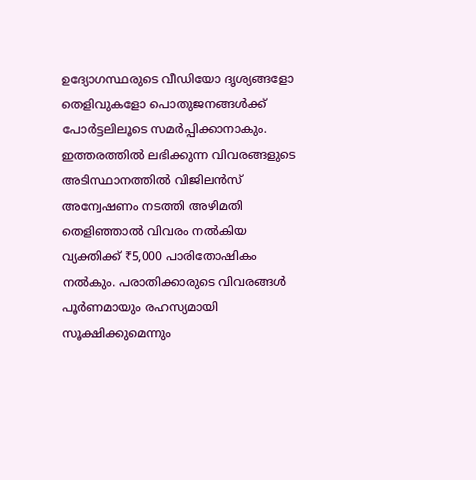ഉദ്യോഗസ്ഥരുടെ വീഡിയോ ദൃശ്യങ്ങളോ തെളിവുകളോ പൊതുജനങ്ങൾക്ക് പോർട്ടലിലൂടെ സമർപ്പിക്കാനാകും.
ഇത്തരത്തിൽ ലഭിക്കുന്ന വിവരങ്ങളുടെ അടിസ്ഥാനത്തിൽ വിജിലൻസ് അന്വേഷണം നടത്തി അഴിമതി തെളിഞ്ഞാൽ വിവരം നൽകിയ വ്യക്തിക്ക് ₹5,000 പാരിതോഷികം നൽകും. പരാതിക്കാരുടെ വിവരങ്ങൾ പൂർണമായും രഹസ്യമായി സൂക്ഷിക്കുമെന്നും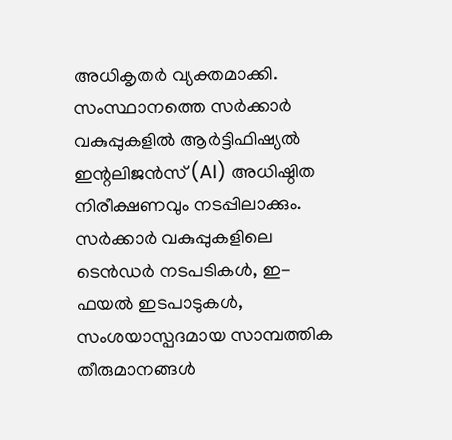അധികൃതർ വ്യക്തമാക്കി.
സംസ്ഥാനത്തെ സർക്കാർ വകുപ്പുകളിൽ ആർട്ടിഫിഷ്യൽ ഇന്റലിജൻസ് (AI) അധിഷ്ഠിത നിരീക്ഷണവും നടപ്പിലാക്കും. സർക്കാർ വകുപ്പുകളിലെ ടെൻഡർ നടപടികൾ, ഇ-ഫയൽ ഇടപാടുകൾ, സംശയാസ്പദമായ സാമ്പത്തിക തീരുമാനങ്ങൾ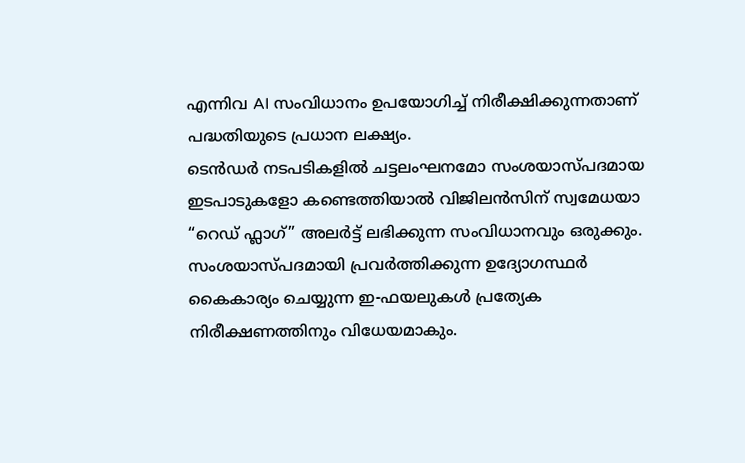എന്നിവ AI സംവിധാനം ഉപയോഗിച്ച് നിരീക്ഷിക്കുന്നതാണ് പദ്ധതിയുടെ പ്രധാന ലക്ഷ്യം.
ടെൻഡർ നടപടികളിൽ ചട്ടലംഘനമോ സംശയാസ്പദമായ ഇടപാടുകളോ കണ്ടെത്തിയാൽ വിജിലൻസിന് സ്വമേധയാ “റെഡ് ഫ്ലാഗ്” അലർട്ട് ലഭിക്കുന്ന സംവിധാനവും ഒരുക്കും. സംശയാസ്പദമായി പ്രവർത്തിക്കുന്ന ഉദ്യോഗസ്ഥർ കൈകാര്യം ചെയ്യുന്ന ഇ-ഫയലുകൾ പ്രത്യേക നിരീക്ഷണത്തിനും വിധേയമാകും.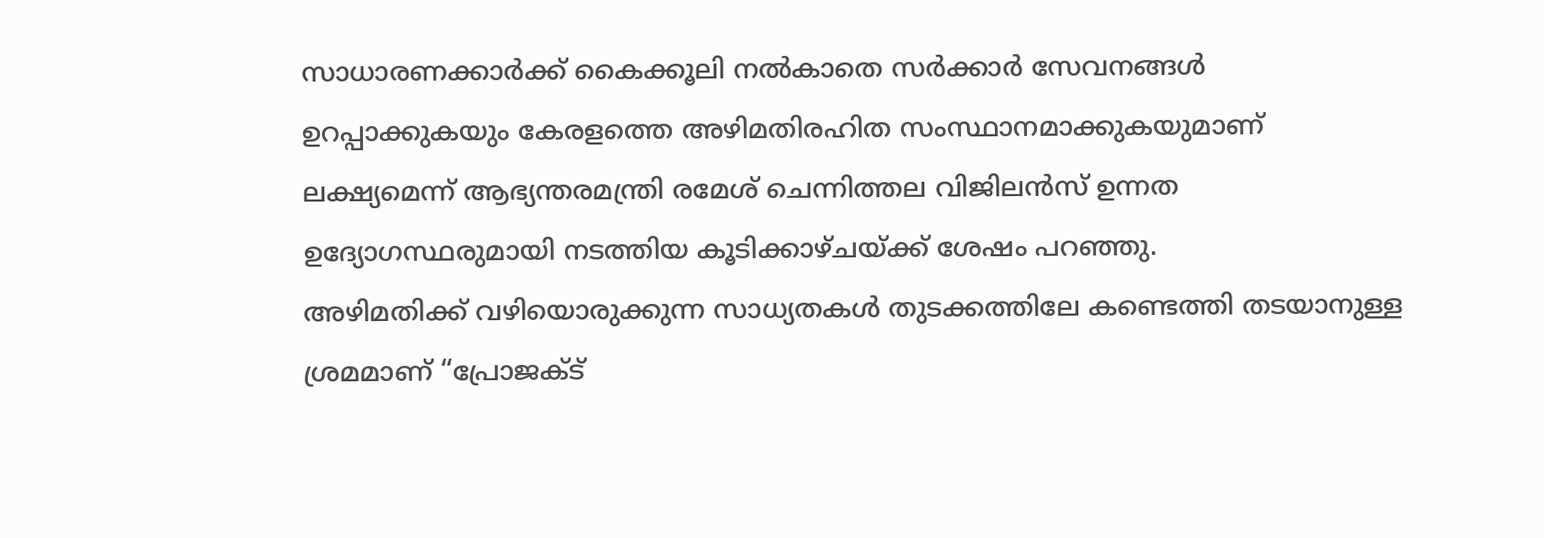സാധാരണക്കാർക്ക് കൈക്കൂലി നൽകാതെ സർക്കാർ സേവനങ്ങൾ ഉറപ്പാക്കുകയും കേരളത്തെ അഴിമതിരഹിത സംസ്ഥാനമാക്കുകയുമാണ് ലക്ഷ്യമെന്ന് ആഭ്യന്തരമന്ത്രി രമേശ് ചെന്നിത്തല വിജിലൻസ് ഉന്നത ഉദ്യോഗസ്ഥരുമായി നടത്തിയ കൂടിക്കാഴ്ചയ്ക്ക് ശേഷം പറഞ്ഞു.
അഴിമതിക്ക് വഴിയൊരുക്കുന്ന സാധ്യതകൾ തുടക്കത്തിലേ കണ്ടെത്തി തടയാനുള്ള ശ്രമമാണ് “പ്രോജക്ട്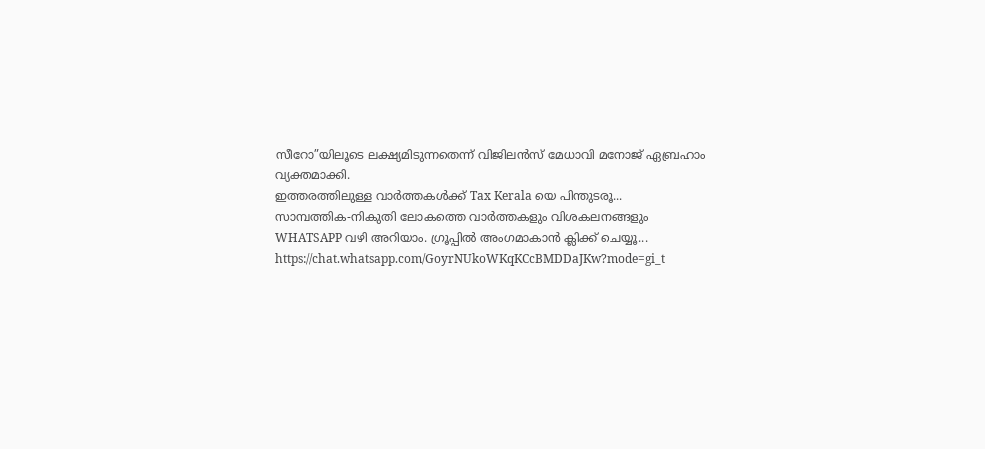സീറോ”യിലൂടെ ലക്ഷ്യമിടുന്നതെന്ന് വിജിലൻസ് മേധാവി മനോജ് ഏബ്രഹാം വ്യക്തമാക്കി.
ഇത്തരത്തിലുള്ള വാർത്തകൾക്ക് Tax Kerala യെ പിന്തുടരൂ...
സാമ്പത്തിക-നികുതി ലോകത്തെ വാർത്തകളും വിശകലനങ്ങളും WHATSAPP വഴി അറിയാം. ഗ്രൂപ്പിൽ അംഗമാകാൻ ക്ലിക്ക് ചെയ്യൂ...
https://chat.whatsapp.com/GoyrNUkoWKqKCcBMDDaJKw?mode=gi_t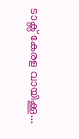ടാക്സ് കേരള വായിക്കൂ...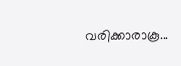വരിക്കാരാകൂ...